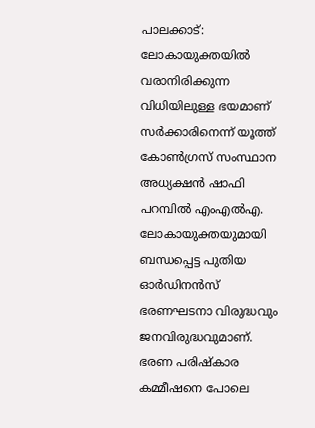പാലക്കാട്: ലോകായുക്തയിൽ വരാനിരിക്കുന്ന വിധിയിലുള്ള ഭയമാണ് സർക്കാരിനെന്ന് യൂത്ത് കോൺഗ്രസ് സംസ്ഥാന അധ്യക്ഷൻ ഷാഫി പറമ്പിൽ എംഎൽഎ. ലോകായുക്തയുമായി ബന്ധപ്പെട്ട പുതിയ ഓർഡിനൻസ് ഭരണഘടനാ വിരുദ്ധവും ജനവിരുദ്ധവുമാണ്. ഭരണ പരിഷ്കാര കമ്മീഷനെ പോലെ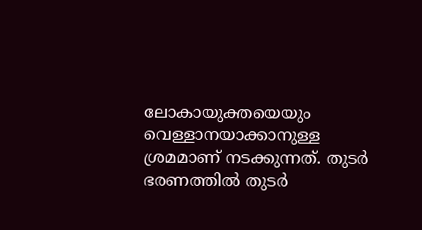ലോകായുക്തയെയും വെള്ളാനയാക്കാനുള്ള ശ്രമമാണ് നടക്കുന്നത്. തുടർ ഭരണത്തിൽ തുടർ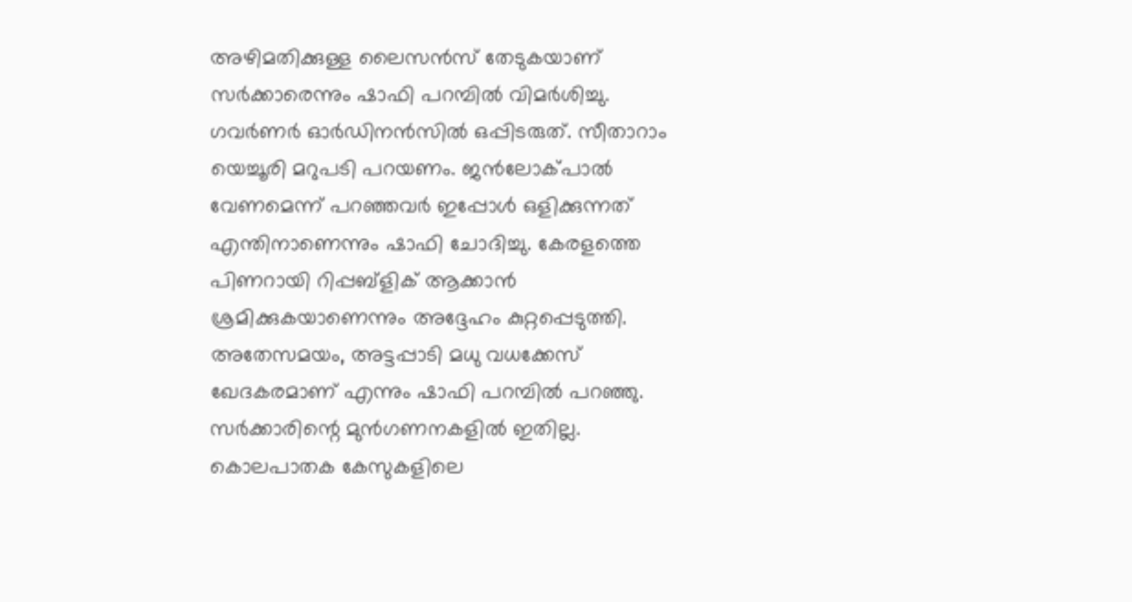അഴിമതിക്കുള്ള ലൈസൻസ് തേടുകയാണ് സർക്കാരെന്നും ഷാഫി പറമ്പിൽ വിമർശിച്ചു.
ഗവർണർ ഓർഡിനൻസിൽ ഒപ്പിടരുത്. സീതാറാം യെച്ചൂരി മറുപടി പറയണം. ജൻലോക്പാൽ വേണമെന്ന് പറഞ്ഞവർ ഇപ്പോൾ ഒളിക്കുന്നത് എന്തിനാണെന്നും ഷാഫി ചോദിച്ചു. കേരളത്തെ പിണറായി റിപ്പബ്ളിക് ആക്കാൻ ശ്രമിക്കുകയാണെന്നും അദ്ദേഹം കുറ്റപ്പെടുത്തി.
അതേസമയം, അട്ടപ്പാടി മധു വധക്കേസ് ഖേദകരമാണ് എന്നും ഷാഫി പറമ്പിൽ പറഞ്ഞു. സർക്കാരിന്റെ മുൻഗണനകളിൽ ഇതില്ല. കൊലപാതക കേസുകളിലെ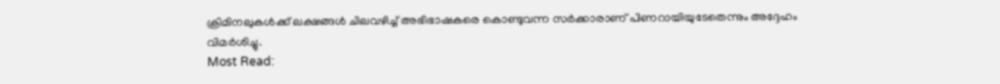ക്രിമിനലുകൾക്ക് ലക്ഷങ്ങൾ ചിലവഴിച്ച് അഭിഭാഷകരെ കൊണ്ടുവന്ന സർക്കാരാണ് പിണറായിയുടേതെന്നും അദ്ദേഹം വിമർശിച്ചു.
Most Read: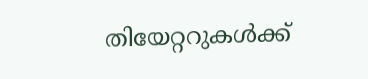തിയേറ്ററുകൾക്ക്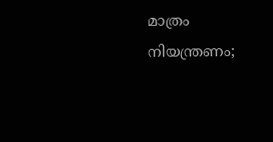മാത്രം നിയന്ത്രണം;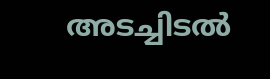അടച്ചിടൽ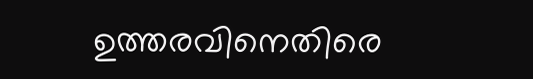ഉത്തരവിനെതിരെ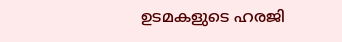ഉടമകളുടെ ഹരജി